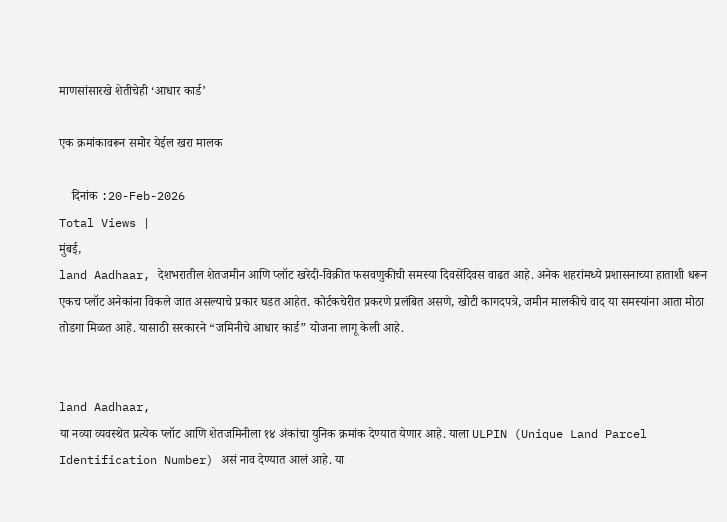माणसांसारखे शेतीचेही ‘आधार कार्ड’

एक क्रमांकावरून समोर येईल खरा मालक

    दिनांक :20-Feb-2026
Total Views |
मुंबई,
land Aadhaar, देशभरातील शेतजमीन आणि प्लॉट खरेदी-विक्रीत फसवणुकीची समस्या दिवसेंदिवस वाढत आहे. अनेक शहरांमध्ये प्रशासनाच्या हाताशी धरून एकच प्लॉट अनेकांना विकले जात असल्याचे प्रकार घडत आहेत. कोर्टकचेरीत प्रकरणे प्रलंबित असणे, खोटी कागदपत्रे, जमीन मालकीचे वाद या समस्यांना आता मोठा तोडगा मिळत आहे. यासाठी सरकारने “जमिनीचे आधार कार्ड” योजना लागू केली आहे.


land Aadhaar,
या नव्या व्यवस्थेत प्रत्येक प्लॉट आणि शेतजमिनीला १४ अंकांचा युनिक क्रमांक देण्यात येणार आहे. याला ULPIN (Unique Land Parcel Identification Number) असं नाव देण्यात आलं आहे. या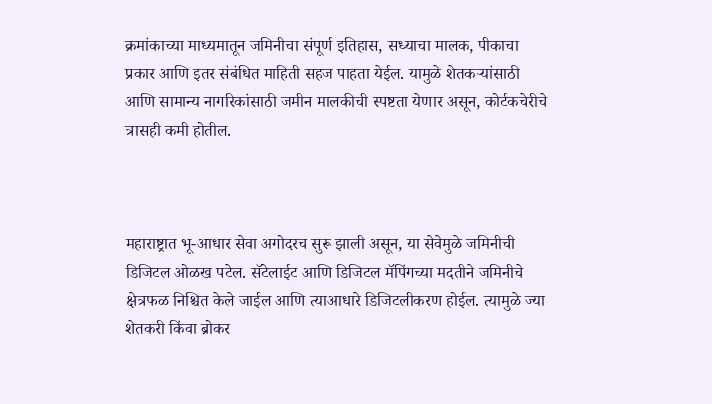क्रमांकाच्या माध्यमातून जमिनीचा संपूर्ण इतिहास, सध्याचा मालक, पीकाचा प्रकार आणि इतर संबंधित माहिती सहज पाहता येईल. यामुळे शेतकऱ्यांसाठी आणि सामान्य नागरिकांसाठी जमीन मालकीची स्पष्टता येणार असून, कोर्टकचेरीचे त्रासही कमी होतील.



महाराष्ट्रात भू-आधार सेवा अगोदरच सुरू झाली असून, या सेवेमुळे जमिनीची डिजिटल ओळख पटेल. सॅटेलाईट आणि डिजिटल मॅपिंगच्या मदतीने जमिनीचे क्षेत्रफळ निश्चित केले जाईल आणि त्याआधारे डिजिटलीकरण होईल. त्यामुळे ज्या शेतकरी किंवा ब्रोकर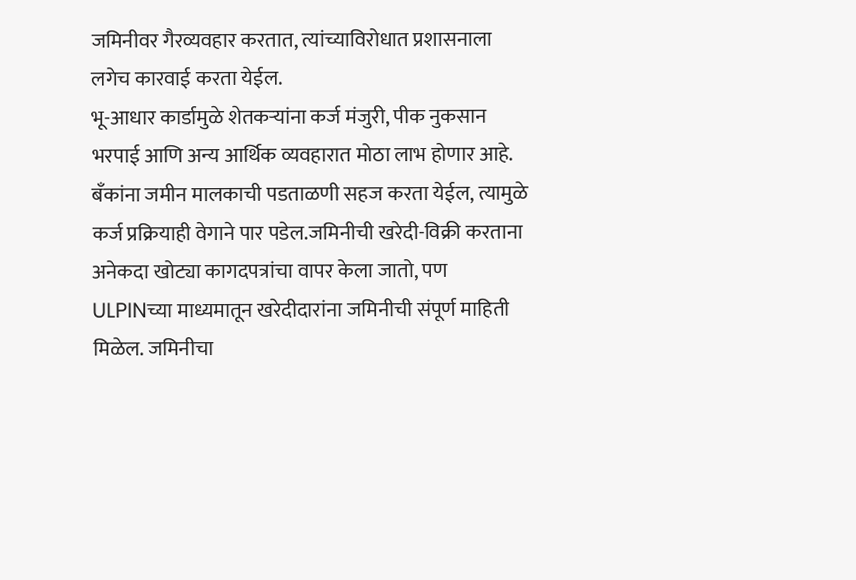जमिनीवर गैरव्यवहार करतात, त्यांच्याविरोधात प्रशासनाला लगेच कारवाई करता येईल.
भू-आधार कार्डामुळे शेतकऱ्यांना कर्ज मंजुरी, पीक नुकसान भरपाई आणि अन्य आर्थिक व्यवहारात मोठा लाभ होणार आहे. बँकांना जमीन मालकाची पडताळणी सहज करता येईल, त्यामुळे कर्ज प्रक्रियाही वेगाने पार पडेल.जमिनीची खरेदी-विक्री करताना अनेकदा खोट्या कागदपत्रांचा वापर केला जातो, पण ULPINच्या माध्यमातून खरेदीदारांना जमिनीची संपूर्ण माहिती मिळेल. जमिनीचा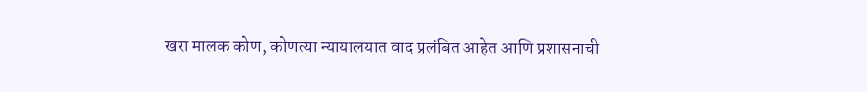खरा मालक कोण, कोणत्या न्यायालयात वाद प्रलंबित आहेत आणि प्रशासनाची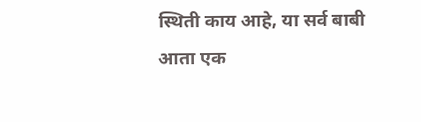स्थिती काय आहे, या सर्व बाबी आता एक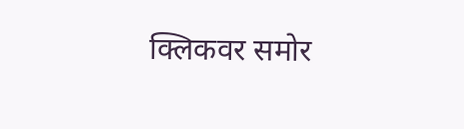क्लिकवर समोर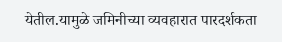येतील.यामुळे जमिनीच्या व्यवहारात पारदर्शकता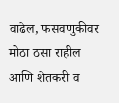वाढेल, फसवणुकीवर मोठा ठसा राहील आणि शेतकरी व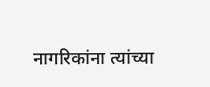नागरिकांना त्यांच्या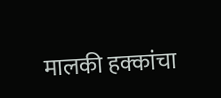मालकी हक्कांचा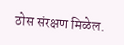ठोस संरक्षण मिळेल.